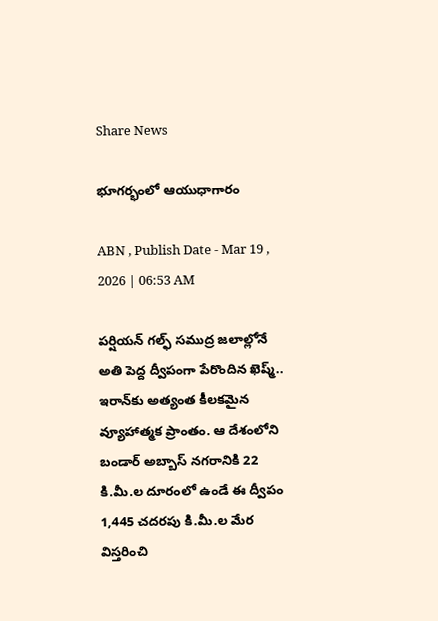Share News

భూగర్భంలో ఆయుధాగారం

ABN , Publish Date - Mar 19 , 2026 | 06:53 AM

పర్షియన్‌ గల్ఫ్‌ సముద్ర జలాల్లోనే అతి పెద్ద ద్వీపంగా పేరొందిన ఖెష్మ్‌.. ఇరాన్‌కు అత్యంత కీలకమైన వ్యూహాత్మక ప్రాంతం. ఆ దేశంలోని బండార్‌ అబ్బాస్‌ నగరానికి 22 కి.మీ.ల దూరంలో ఉండే ఈ ద్వీపం 1,445 చదరపు కి.మీ.ల మేర విస్తరించి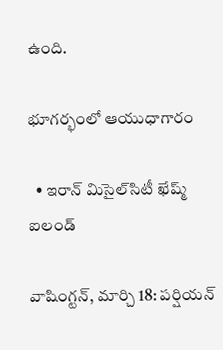ఉంది.

భూగర్భంలో ఆయుధాగారం

  • ఇరాన్‌ మిసైల్‌సిటీ ఖేష్మ్‌ ఐలండ్‌

వాషింగ్టన్‌, మార్చి 18: పర్షియన్‌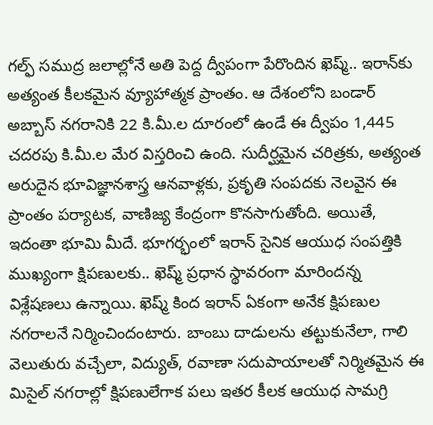గల్ఫ్‌ సముద్ర జలాల్లోనే అతి పెద్ద ద్వీపంగా పేరొందిన ఖెష్మ్‌.. ఇరాన్‌కు అత్యంత కీలకమైన వ్యూహాత్మక ప్రాంతం. ఆ దేశంలోని బండార్‌ అబ్బాస్‌ నగరానికి 22 కి.మీ.ల దూరంలో ఉండే ఈ ద్వీపం 1,445 చదరపు కి.మీ.ల మేర విస్తరించి ఉంది. సుదీర్ఘమైన చరిత్రకు, అత్యంత అరుదైన భూవిజ్ఞానశాస్త్ర ఆనవాళ్లకు, ప్రకృతి సంపదకు నెలవైన ఈ ప్రాంతం పర్యాటక, వాణిజ్య కేంద్రంగా కొనసాగుతోంది. అయితే, ఇదంతా భూమి మీదే. భూగర్భంలో ఇరాన్‌ సైనిక ఆయుధ సంపత్తికి ముఖ్యంగా క్షిపణులకు.. ఖెష్మ్‌ ప్రధాన స్థావరంగా మారిందన్న విశ్లేషణలు ఉన్నాయి. ఖెష్మ్‌ కింద ఇరాన్‌ ఏకంగా అనేక క్షిపణుల నగరాలనే నిర్మించిందంటారు. బాంబు దాడులను తట్టుకునేలా, గాలి వెలుతురు వచ్చేలా, విద్యుత్‌, రవాణా సదుపాయాలతో నిర్మితమైన ఈ మిసైల్‌ నగరాల్లో క్షిపణులేగాక పలు ఇతర కీలక ఆయుధ సామగ్రి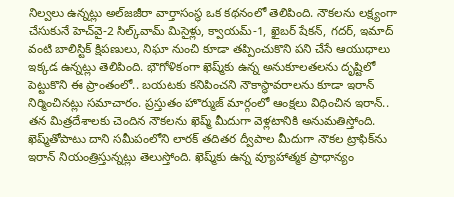నిల్వలు ఉన్నట్లు అల్‌జజీరా వార్తాసంస్థ ఒక కథనంలో తెలిపింది. నౌకలను లక్ష్యంగా చేసుకునే హెచ్‌వై-2 సిల్క్‌వామ్‌ మిసైళ్లు, క్వాయమ్‌-1, ఖైబర్‌ షేకన్‌, గదర్‌, ఇమాద్‌ వంటి బాలిస్టిక్‌ క్షిపణులు, నిఘా నుంచి కూడా తప్పించుకొని పని చేసే ఆయుధాలు ఇక్కడ ఉన్నట్లు తెలిపింది. భౌగోళికంగా ఖెష్మ్‌కు ఉన్న అనుకూలతలను దృష్టిలో పెట్టుకొని ఈ ప్రాంతంలో.. బయటకు కనిపించని నౌకాస్థావరాలను కూడా ఇరాన్‌ నిర్మించినట్లు సమాచారం. ప్రస్తుతం హొర్ముజ్‌ మార్గంలో ఆంక్షలు విధించిన ఇరాన్‌.. తన మిత్రదేశాలకు చెందిన నౌకలను ఖెష్మ్‌ మీదుగా వెళ్లటానికి అనుమతిస్తోంది. ఖెష్మ్‌తోపాటు దాని సమీపంలోని లారక్‌ తదితర ద్వీపాల మీదుగా నౌకల ట్రాఫిక్‌ను ఇరాన్‌ నియంత్రిస్తున్నట్లు తెలుస్తోంది. ఖెష్మ్‌కు ఉన్న వ్యూహాత్మక ప్రాధాన్యం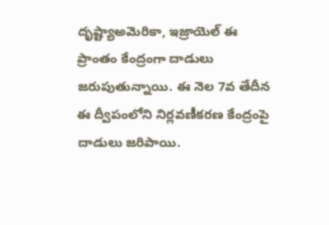దృష్ట్యాఅమెరికా, ఇజ్రాయెల్‌ ఈ ప్రాంతం కేంద్రంగా దాడులు జరుపుతున్నాయి. ఈ నెల 7వ తేదీన ఈ ద్వీపంలోని నిర్లవణీకరణ కేంద్రంపై దాడులు జరిపాయి.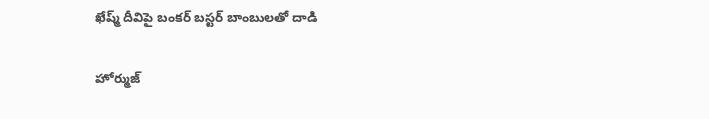ఖేష్మ్‌ దీవిపై బంకర్‌ బస్టర్‌ బాంబులతో దాడి

హోర్ముజ్‌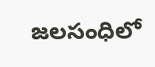జలసంధిలో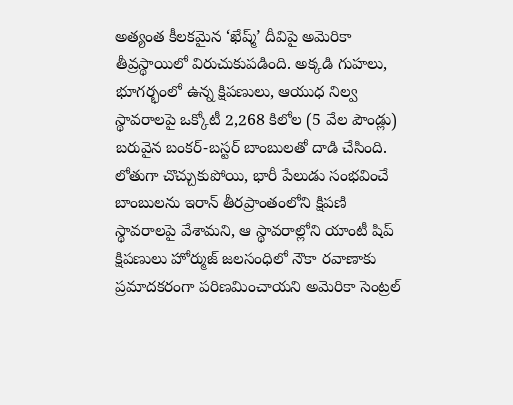అత్యంత కీలకమైన ‘ఖేష్మ్‌’ దీవిపై అమెరికా తీవ్రస్థాయిలో విరుచుకుపడింది. అక్కడి గుహలు, భూగర్భంలో ఉన్న క్షిపణులు, ఆయుధ నిల్వ స్థావరాలపై ఒక్కోటీ 2,268 కిలోల (5 వేల పౌండ్లు) బరువైన బంకర్‌-బస్టర్‌ బాంబులతో దాడి చేసింది. లోతుగా చొచ్చుకుపోయి, భారీ పేలుడు సంభవించే బాంబులను ఇరాన్‌ తీరప్రాంతంలోని క్షిపణి స్థావరాలపై వేశామని, ఆ స్థావరాల్లోని యాంటీ షిప్‌ క్షిపణులు హోర్ముజ్‌ జలసంధిలో నౌకా రవాణాకు ప్రమాదకరంగా పరిణమించాయని అమెరికా సెంట్రల్‌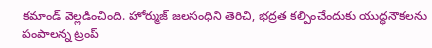కమాండ్‌ వెల్లడించింది. హోర్ముజ్‌ జలసంధిని తెరిచి, భద్రత కల్పించేందుకు యుద్ధనౌకలను పంపాలన్న ట్రంప్‌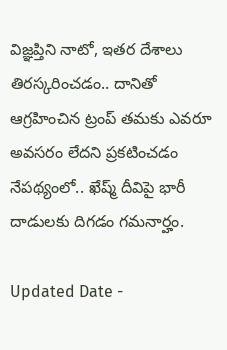విజ్ఞప్తిని నాటో, ఇతర దేశాలు తిరస్కరించడం.. దానితో ఆగ్రహించిన ట్రంప్‌ తమకు ఎవరూ అవసరం లేదని ప్రకటించడం నేపథ్యంలో.. ఖేష్మ్‌ దీవిపై భారీ దాడులకు దిగడం గమనార్హం.

Updated Date -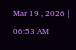Mar 19 , 2026 | 06:53 AM